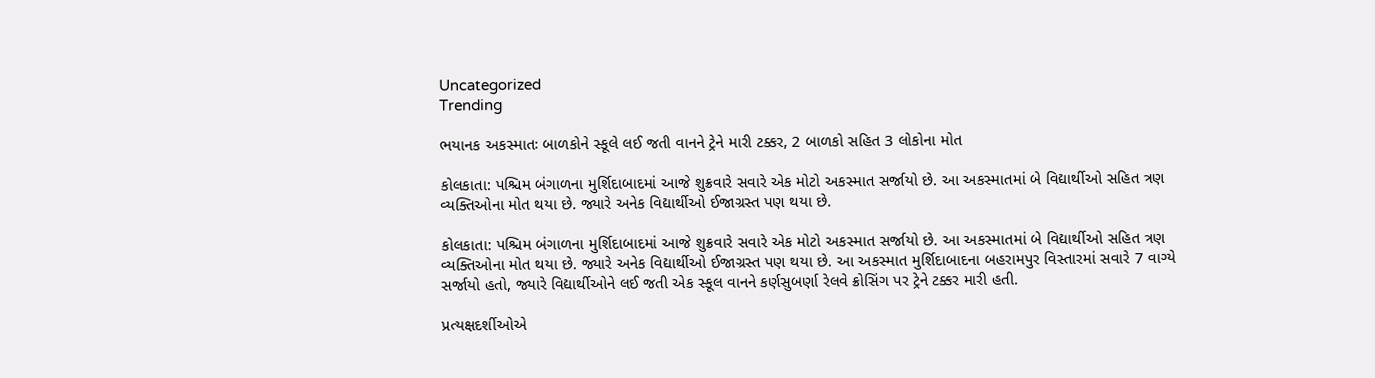Uncategorized
Trending

ભયાનક અકસ્માતઃ બાળકોને સ્કૂલે લઈ જતી વાનને ટ્રેને મારી ટક્કર, 2 બાળકો સહિત 3 લોકોના મોત

કોલકાતા: પશ્ચિમ બંગાળના મુર્શિદાબાદમાં આજે શુક્રવારે સવારે એક મોટો અકસ્માત સર્જાયો છે. આ અકસ્માતમાં બે વિદ્યાર્થીઓ સહિત ત્રણ વ્યક્તિઓના મોત થયા છે. જ્યારે અનેક વિદ્યાર્થીઓ ઈજાગ્રસ્ત પણ થયા છે.

કોલકાતા: પશ્ચિમ બંગાળના મુર્શિદાબાદમાં આજે શુક્રવારે સવારે એક મોટો અકસ્માત સર્જાયો છે. આ અકસ્માતમાં બે વિદ્યાર્થીઓ સહિત ત્રણ વ્યક્તિઓના મોત થયા છે. જ્યારે અનેક વિદ્યાર્થીઓ ઈજાગ્રસ્ત પણ થયા છે. આ અકસ્માત મુર્શિદાબાદના બહરામપુર વિસ્તારમાં સવારે 7 વાગ્યે સર્જાયો હતો, જ્યારે વિદ્યાર્થીઓને લઈ જતી એક સ્કૂલ વાનને કર્ણસુબર્ણા રેલવે ક્રોસિંગ પર ટ્રેને ટક્કર મારી હતી.

પ્રત્યક્ષદર્શીઓએ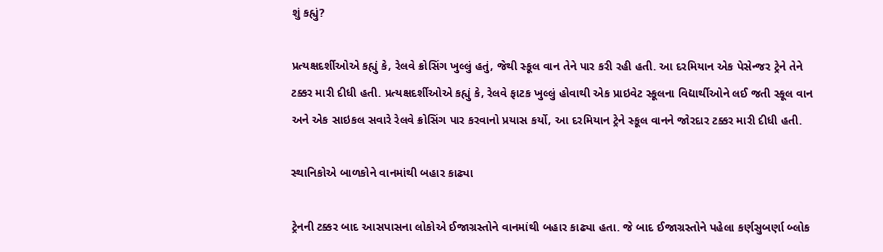શું કહ્યું?

પ્રત્યક્ષદર્શીઓએ કહ્યું કે, રેલવે ક્રોસિંગ ખુલ્લું હતું, જેથી સ્કૂલ વાન તેને પાર કરી રહી હતી. આ દરમિયાન એક પેસેન્જર ટ્રેને તેને ટક્કર મારી દીધી હતી. પ્રત્યક્ષદર્શીઓએ કહ્યું કે, રેલવે ફાટક ખુલ્લું હોવાથી એક પ્રાઇવેટ સ્કૂલના વિદ્યાર્થીઓને લઈ જતી સ્કૂલ વાન અને એક સાઇકલ સવારે રેલવે ક્રોસિંગ પાર કરવાનો પ્રયાસ કર્યો, આ દરમિયાન ટ્રેને સ્કૂલ વાનને જોરદાર ટક્કર મારી દીધી હતી.

સ્થાનિકોએ બાળકોને વાનમાંથી બહાર કાઢ્યા

ટ્રેનની ટક્કર બાદ આસપાસના લોકોએ ઈજાગ્રસ્તોને વાનમાંથી બહાર કાઢ્યા હતા. જે બાદ ઈજાગ્રસ્તોને પહેલા કર્ણસુબર્ણા બ્લોક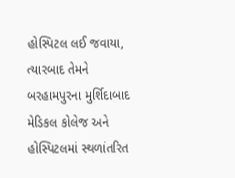હોસ્પિટલ લઈ જવાયા, ત્યારબાદ તેમને બરહામપુરના મુર્શિદાબાદ મેડિકલ કોલેજ અને હોસ્પિટલમાં સ્થળાંતરિત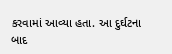કરવામાં આવ્યા હતા. આ દુર્ઘટના બાદ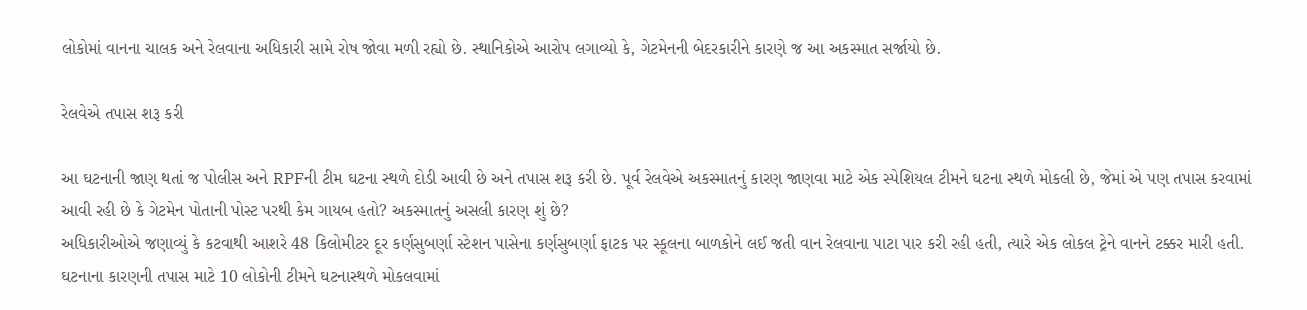લોકોમાં વાનના ચાલક અને રેલવાના અધિકારી સામે રોષ જોવા મળી રહ્યો છે. સ્થાનિકોએ આરોપ લગાવ્યો કે, ગેટમેનની બેદરકારીને કારણે જ આ અકસ્માત સર્જાયો છે.

રેલવેએ તપાસ શરૂ કરી

આ ઘટનાની જાણ થતાં જ પોલીસ અને RPFની ટીમ ઘટના સ્થળે દોડી આવી છે અને તપાસ શરૂ કરી છે. પૂર્વ રેલવેએ અકસ્માતનું કારણ જાણવા માટે એક સ્પેશિયલ ટીમને ઘટના સ્થળે મોકલી છે, જેમાં એ પણ તપાસ કરવામાં આવી રહી છે કે ગેટમેન પોતાની પોસ્ટ પરથી કેમ ગાયબ હતો? અકસ્માતનું અસલી કારણ શું છે?
અધિકારીઓએ જણાવ્યું કે કટવાથી આશરે 48 કિલોમીટર દૂર કર્ણસુબર્ણા સ્ટેશન પાસેના કર્ણસુબર્ણા ફાટક પર સ્કૂલના બાળકોને લઈ જતી વાન રેલવાના પાટા પાર કરી રહી હતી, ત્યારે એક લોકલ ટ્રેને વાનને ટક્કર મારી હતી. ઘટનાના કારણની તપાસ માટે 10 લોકોની ટીમને ઘટનાસ્થળે મોકલવામાં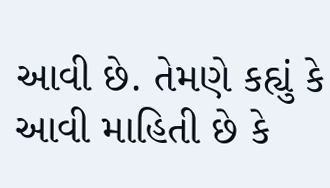આવી છે. તેમણે કહ્યું કે આવી માહિતી છે કે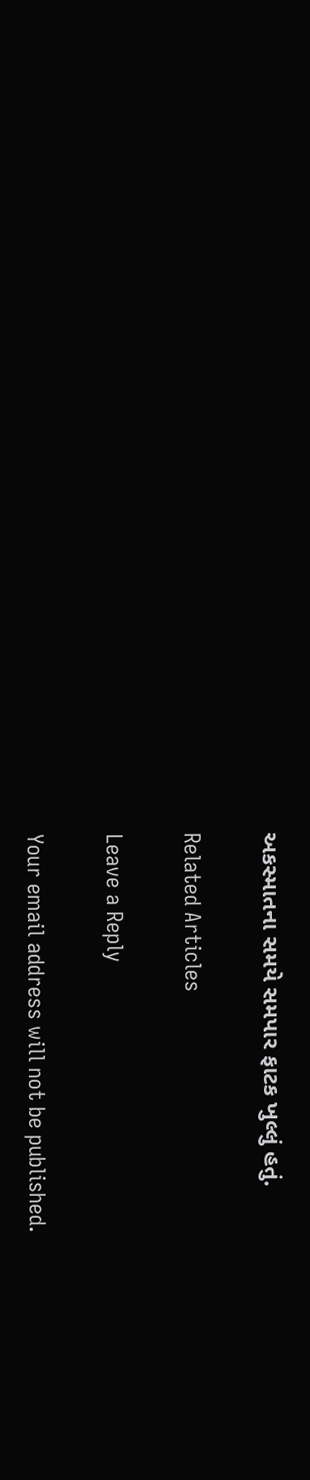અકસ્માતના સમયે સમપાર ફાટક ખુલ્લું હતું.

Related Articles

Leave a Reply

Your email address will not be published.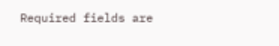Required fields are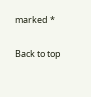marked *

Back to top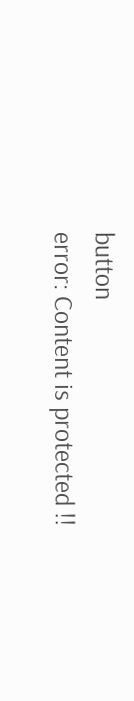button
error: Content is protected !!